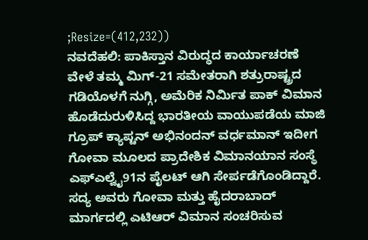;Resize=(412,232))
ನವದೆಹಲಿ: ಪಾಕಿಸ್ತಾನ ವಿರುದ್ಧದ ಕಾರ್ಯಾಚರಣೆ ವೇಳೆ ತಮ್ಮ ಮಿಗ್-21 ಸಮೇತರಾಗಿ ಶತ್ರುರಾಷ್ಟ್ರದ ಗಡಿಯೊಳಗೆ ನುಗ್ಗಿ, ಅಮೆರಿಕ ನಿರ್ಮಿತ ಪಾಕ್ ವಿಮಾನ ಹೊಡೆದುರುಳಿಸಿದ್ದ ಭಾರತೀಯ ವಾಯುಪಡೆಯ ಮಾಜಿ ಗ್ರೂಪ್ ಕ್ಯಾಪ್ಟನ್ ಅಭಿನಂದನ್ ವರ್ಧಮಾನ್ ಇದೀಗ ಗೋವಾ ಮೂಲದ ಪ್ರಾದೇಶಿಕ ವಿಮಾನಯಾನ ಸಂಸ್ಥೆ ಎಫ್ಎಲ್ವೈ91ನ ಪೈಲಟ್ ಆಗಿ ಸೇರ್ಪಡೆಗೊಂಡಿದ್ದಾರೆ. ಸದ್ಯ ಅವರು ಗೋವಾ ಮತ್ತು ಹೈದರಾಬಾದ್ ಮಾರ್ಗದಲ್ಲಿ ಎಟಿಆರ್ ವಿಮಾನ ಸಂಚರಿಸುವ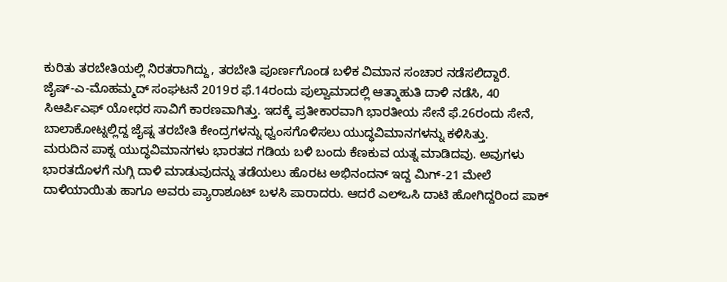ಕುರಿತು ತರಬೇತಿಯಲ್ಲಿ ನಿರತರಾಗಿದ್ದು, ತರಬೇತಿ ಪೂರ್ಣಗೊಂಡ ಬಳಿಕ ವಿಮಾನ ಸಂಚಾರ ನಡೆಸಲಿದ್ದಾರೆ.
ಜೈಷ್-ಎ-ಮೊಹಮ್ಮದ್ ಸಂಘಟನೆ 2019ರ ಫೆ.14ರಂದು ಪುಲ್ವಾಮಾದಲ್ಲಿ ಆತ್ಮಾಹುತಿ ದಾಳಿ ನಡೆಸಿ, 40 ಸಿಆರ್ಪಿಎಫ್ ಯೋಧರ ಸಾವಿಗೆ ಕಾರಣವಾಗಿತ್ತು. ಇದಕ್ಕೆ ಪ್ರತೀಕಾರವಾಗಿ ಭಾರತೀಯ ಸೇನೆ ಫೆ.26ರಂದು ಸೇನೆ, ಬಾಲಾಕೋಟ್ನಲ್ಲಿದ್ದ ಜೈಷ್ನ ತರಬೇತಿ ಕೇಂದ್ರಗಳನ್ನು ಧ್ವಂಸಗೊಳಿಸಲು ಯುದ್ಧವಿಮಾನಗಳನ್ನು ಕಳಿಸಿತ್ತು.
ಮರುದಿನ ಪಾಕ್ನ ಯುದ್ಧವಿಮಾನಗಳು ಭಾರತದ ಗಡಿಯ ಬಳಿ ಬಂದು ಕೆಣಕುವ ಯತ್ನ ಮಾಡಿದವು. ಅವುಗಳು ಭಾರತದೊಳಗೆ ನುಗ್ಗಿ ದಾಳಿ ಮಾಡುವುದನ್ನು ತಡೆಯಲು ಹೊರಟ ಅಭಿನಂದನ್ ಇದ್ದ ಮಿಗ್-21 ಮೇಲೆ ದಾಳಿಯಾಯಿತು ಹಾಗೂ ಅವರು ಪ್ಯಾರಾಶೂಟ್ ಬಳಸಿ ಪಾರಾದರು. ಆದರೆ ಎಲ್ಒಸಿ ದಾಟಿ ಹೋಗಿದ್ದರಿಂದ ಪಾಕ್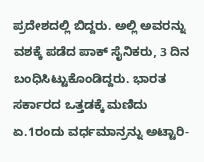ಪ್ರದೇಶದಲ್ಲಿ ಬಿದ್ದರು. ಅಲ್ಲಿ ಅವರನ್ನು ವಶಕ್ಕೆ ಪಡೆದ ಪಾಕ್ ಸೈನಿಕರು, 3 ದಿನ ಬಂಧಿಸಿಟ್ಟುಕೊಂಡಿದ್ದರು. ಭಾರತ ಸರ್ಕಾರದ ಒತ್ತಡಕ್ಕೆ ಮಣಿದು ಏ.1ರಂದು ವರ್ಧಮಾನ್ರನ್ನು ಅಟ್ಟಾರಿ-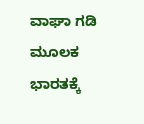ವಾಘಾ ಗಡಿ ಮೂಲಕ ಭಾರತಕ್ಕೆ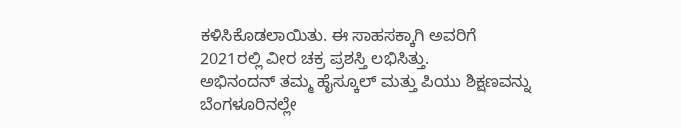ಕಳಿಸಿಕೊಡಲಾಯಿತು. ಈ ಸಾಹಸಕ್ಕಾಗಿ ಅವರಿಗೆ 2021ರಲ್ಲಿ ವೀರ ಚಕ್ರ ಪ್ರಶಸ್ತಿ ಲಭಿಸಿತ್ತು.
ಅಭಿನಂದನ್ ತಮ್ಮ ಹೈಸ್ಕೂಲ್ ಮತ್ತು ಪಿಯು ಶಿಕ್ಷಣವನ್ನು ಬೆಂಗಳೂರಿನಲ್ಲೇ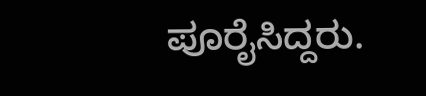ಪೂರೈಸಿದ್ದರು.